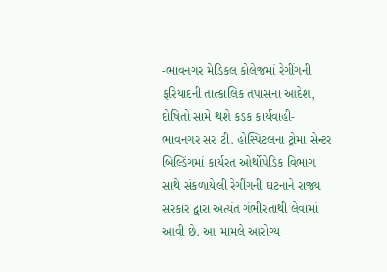-ભાવનગર મેડિકલ કોલેજમાં રેગીંગની ફરિયાદની તાત્કાલિક તપાસના આદેશ, દોષિતો સામે થશે કડક કાર્યવાહી-
ભાવનગર સર ટી. હોસ્પિટલના ટ્રોમા સેન્ટર બિલ્ડિંગમાં કાર્યરત ઓર્થોપેડિક વિભાગ સાથે સંકળાયેલી રેગીંગની ઘટનાને રાજ્ય સરકાર દ્વારા અત્યંત ગંભીરતાથી લેવામાં આવી છે. આ મામલે આરોગ્ય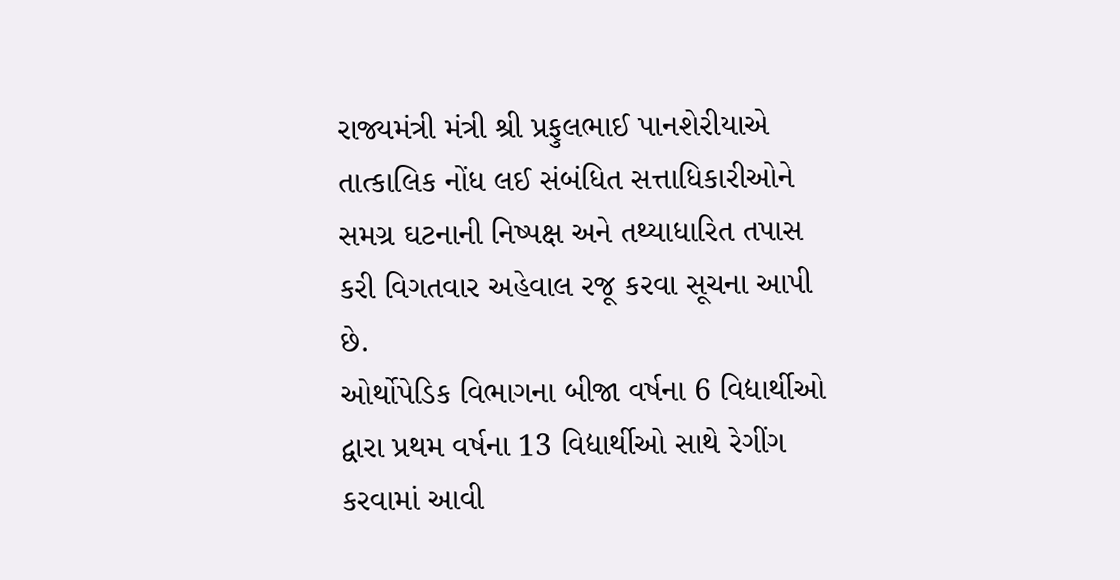રાજ્યમંત્રી મંત્રી શ્રી પ્રફુલભાઈ પાનશેરીયાએ તાત્કાલિક નોંધ લઈ સંબંધિત સત્તાધિકારીઓને સમગ્ર ઘટનાની નિષ્પક્ષ અને તથ્યાધારિત તપાસ કરી વિગતવાર અહેવાલ રજૂ કરવા સૂચના આપી છે.
ઓર્થોપેડિક વિભાગના બીજા વર્ષના 6 વિદ્યાર્થીઓ દ્વારા પ્રથમ વર્ષના 13 વિદ્યાર્થીઓ સાથે રેગીંગ કરવામાં આવી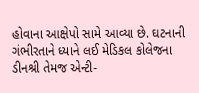હોવાના આક્ષેપો સામે આવ્યા છે. ઘટનાની ગંભીરતાને ધ્યાને લઈ મેડિકલ કોલેજના ડીનશ્રી તેમજ એન્ટી-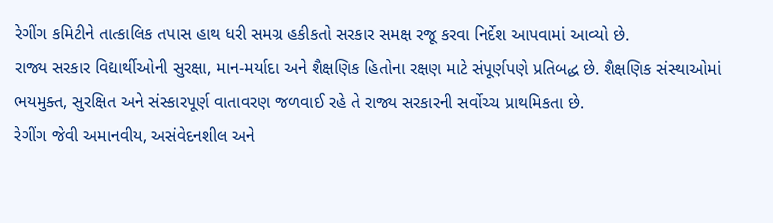રેગીંગ કમિટીને તાત્કાલિક તપાસ હાથ ધરી સમગ્ર હકીકતો સરકાર સમક્ષ રજૂ કરવા નિર્દેશ આપવામાં આવ્યો છે.
રાજ્ય સરકાર વિદ્યાર્થીઓની સુરક્ષા, માન-મર્યાદા અને શૈક્ષણિક હિતોના રક્ષણ માટે સંપૂર્ણપણે પ્રતિબદ્ધ છે. શૈક્ષણિક સંસ્થાઓમાં ભયમુક્ત, સુરક્ષિત અને સંસ્કારપૂર્ણ વાતાવરણ જળવાઈ રહે તે રાજ્ય સરકારની સર્વોચ્ચ પ્રાથમિકતા છે.
રેગીંગ જેવી અમાનવીય, અસંવેદનશીલ અને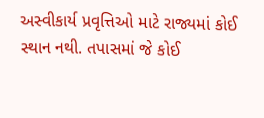અસ્વીકાર્ય પ્રવૃત્તિઓ માટે રાજ્યમાં કોઈ સ્થાન નથી. તપાસમાં જે કોઈ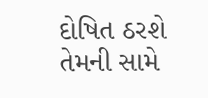દોષિત ઠરશે તેમની સામે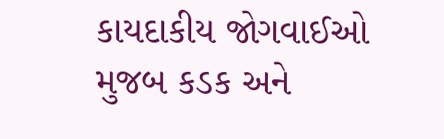કાયદાકીય જોગવાઈઓ મુજબ કડક અને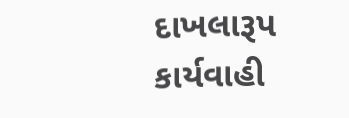દાખલારૂપ કાર્યવાહી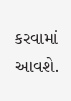કરવામાં આવશે.